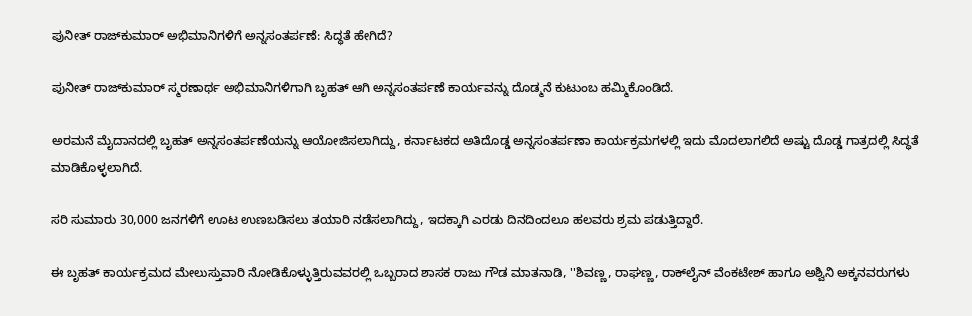ಪುನೀತ್ ರಾಜ್‌ಕುಮಾರ್ ಅಭಿಮಾನಿಗಳಿಗೆ ಅನ್ನಸಂತರ್ಪಣೆ: ಸಿದ್ಧತೆ ಹೇಗಿದೆ?

ಪುನೀತ್ ರಾಜ್‌ಕುಮಾರ್ ಸ್ಮರಣಾರ್ಥ ಅಭಿಮಾನಿಗಳಿಗಾಗಿ ಬೃಹತ್‌ ಆಗಿ ಅನ್ನಸಂತರ್ಪಣೆ ಕಾರ್ಯವನ್ನು ದೊಡ್ಮನೆ ಕುಟುಂಬ ಹಮ್ಮಿಕೊಂಡಿದೆ.

ಅರಮನೆ ಮೈದಾನದಲ್ಲಿ ಬೃಹತ್ ಅನ್ನಸಂತರ್ಪಣೆಯನ್ನು ಆಯೋಜಿಸಲಾಗಿದ್ದು, ಕರ್ನಾಟಕದ ಅತಿದೊಡ್ಡ ಅನ್ನಸಂತರ್ಪಣಾ ಕಾರ್ಯಕ್ರಮಗಳಲ್ಲಿ ಇದು ಮೊದಲಾಗಲಿದೆ ಅಷ್ಟು ದೊಡ್ಡ ಗಾತ್ರದಲ್ಲಿ ಸಿದ್ಧತೆ ಮಾಡಿಕೊಳ್ಳಲಾಗಿದೆ.

ಸರಿ ಸುಮಾರು 30,000 ಜನಗಳಿಗೆ ಊಟ ಉಣಬಡಿಸಲು ತಯಾರಿ ನಡೆಸಲಾಗಿದ್ದು, ಇದಕ್ಕಾಗಿ ಎರಡು ದಿನದಿಂದಲೂ ಹಲವರು ಶ್ರಮ ಪಡುತ್ತಿದ್ದಾರೆ.

ಈ ಬೃಹತ್ ಕಾರ್ಯಕ್ರಮದ ಮೇಲುಸ್ತುವಾರಿ ನೋಡಿಕೊಳ್ಳುತ್ತಿರುವವರಲ್ಲಿ ಒಬ್ಬರಾದ ಶಾಸಕ ರಾಜು ಗೌಡ ಮಾತನಾಡಿ, ''ಶಿವಣ್ಣ, ರಾಘಣ್ಣ, ರಾಕ್‌ಲೈನ್ ವೆಂಕಟೇಶ್ ಹಾಗೂ ಅಶ್ವಿನಿ ಅಕ್ಕನವರುಗಳು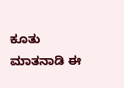ಕೂತು ಮಾತನಾಡಿ ಈ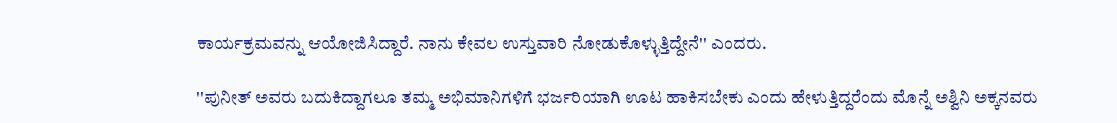ಕಾರ್ಯಕ್ರಮವನ್ನು ಆಯೋಜಿಸಿದ್ದಾರೆ. ನಾನು ಕೇವಲ ಉಸ್ತುವಾರಿ ನೋಡುಕೊಳ್ಳುತ್ತಿದ್ದೇನೆ'' ಎಂದರು.

''ಪುನೀತ್ ಅವರು ಬದುಕಿದ್ದಾಗಲೂ ತಮ್ಮ ಅಭಿಮಾನಿಗಳಿಗೆ ಭರ್ಜರಿಯಾಗಿ ಊಟ ಹಾಕಿಸಬೇಕು ಎಂದು ಹೇಳುತ್ತಿದ್ದರೆಂದು ಮೊನ್ನೆ ಅಶ್ವಿನಿ ಅಕ್ಕನವರು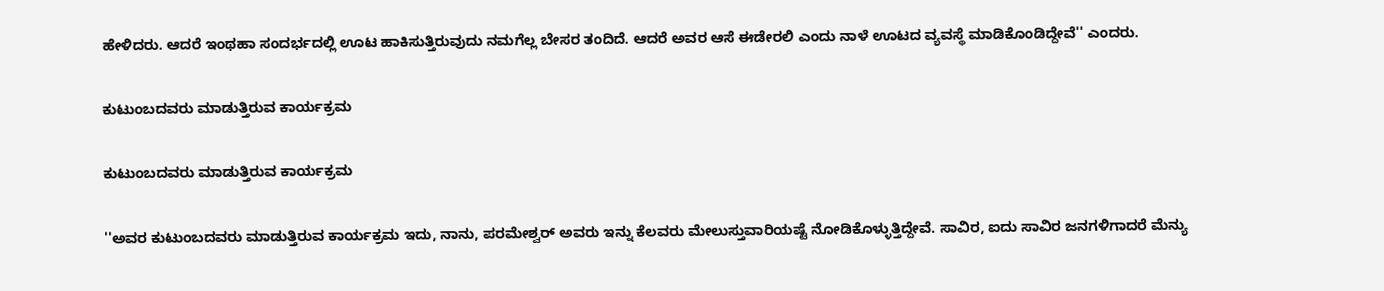ಹೇಳಿದರು. ಆದರೆ ಇಂಥಹಾ ಸಂದರ್ಭದಲ್ಲಿ ಊಟ ಹಾಕಿಸುತ್ತಿರುವುದು ನಮಗೆಲ್ಲ ಬೇಸರ ತಂದಿದೆ. ಆದರೆ ಅವರ ಆಸೆ ಈಡೇರಲಿ ಎಂದು ನಾಳೆ ಊಟದ ವ್ಯವಸ್ಥೆ ಮಾಡಿಕೊಂಡಿದ್ದೇವೆ'' ಎಂದರು.

ಕುಟುಂಬದವರು ಮಾಡುತ್ತಿರುವ ಕಾರ್ಯಕ್ರಮ

ಕುಟುಂಬದವರು ಮಾಡುತ್ತಿರುವ ಕಾರ್ಯಕ್ರಮ

''ಅವರ ಕುಟುಂಬದವರು ಮಾಡುತ್ತಿರುವ ಕಾರ್ಯಕ್ರಮ ಇದು, ನಾನು, ಪರಮೇಶ್ವರ್ ಅವರು ಇನ್ನು ಕೆಲವರು ಮೇಲುಸ್ತುವಾರಿಯಷ್ಟೆ ನೋಡಿಕೊಳ್ಳುತ್ತಿದ್ದೇವೆ. ಸಾವಿರ, ಐದು ಸಾವಿರ ಜನಗಳಿಗಾದರೆ ಮೆನ್ಯು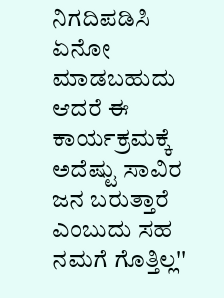ನಿಗದಿಪಡಿಸಿ ಏನೋ ಮಾಡಬಹುದು ಆದರೆ ಈ ಕಾರ್ಯಕ್ರಮಕ್ಕೆ ಅದೆಷ್ಟು ಸಾವಿರ ಜನ ಬರುತ್ತಾರೆ ಎಂಬುದು ಸಹ ನಮಗೆ ಗೊತ್ತಿಲ್ಲ''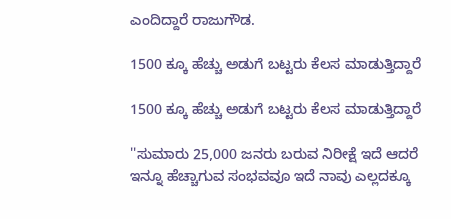ಎಂದಿದ್ದಾರೆ ರಾಜುಗೌಡ.

1500 ಕ್ಕೂ ಹೆಚ್ಚು ಅಡುಗೆ ಬಟ್ಟರು ಕೆಲಸ ಮಾಡುತ್ತಿದ್ದಾರೆ

1500 ಕ್ಕೂ ಹೆಚ್ಚು ಅಡುಗೆ ಬಟ್ಟರು ಕೆಲಸ ಮಾಡುತ್ತಿದ್ದಾರೆ

''ಸುಮಾರು 25,000 ಜನರು ಬರುವ ನಿರೀಕ್ಷೆ ಇದೆ ಆದರೆ ಇನ್ನೂ ಹೆಚ್ಚಾಗುವ ಸಂಭವವೂ ಇದೆ ನಾವು ಎಲ್ಲದಕ್ಕೂ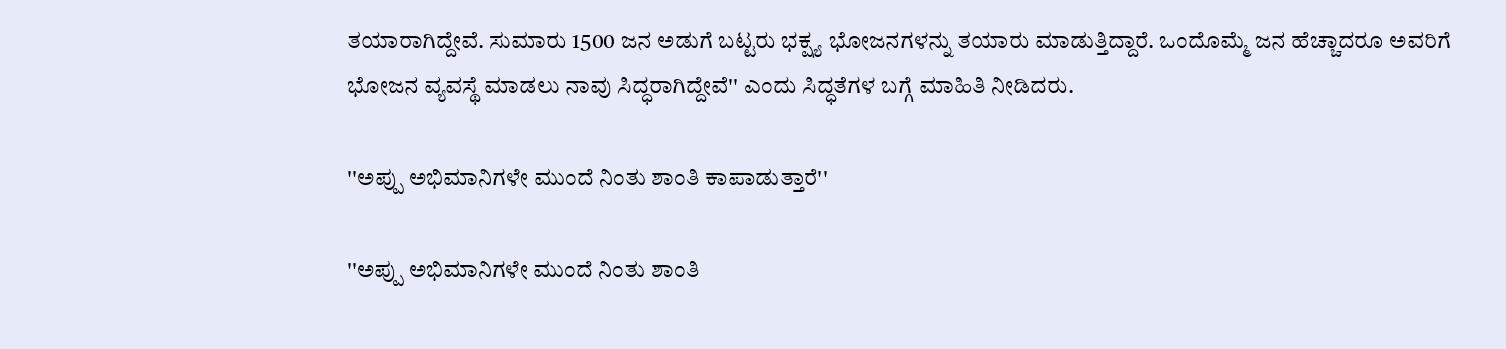ತಯಾರಾಗಿದ್ದೇವೆ. ಸುಮಾರು 1500 ಜನ ಅಡುಗೆ ಬಟ್ಟರು ಭಕ್ಷ್ಯ ಭೋಜನಗಳನ್ನು ತಯಾರು ಮಾಡುತ್ತಿದ್ದಾರೆ. ಒಂದೊಮ್ಮೆ ಜನ ಹೆಚ್ಚಾದರೂ ಅವರಿಗೆ ಭೋಜನ ವ್ಯವಸ್ಥೆ ಮಾಡಲು ನಾವು ಸಿದ್ಧರಾಗಿದ್ದೇವೆ'' ಎಂದು ಸಿದ್ಧತೆಗಳ ಬಗ್ಗೆ ಮಾಹಿತಿ ನೀಡಿದರು.

''ಅಪ್ಪು ಅಭಿಮಾನಿಗಳೇ ಮುಂದೆ ನಿಂತು ಶಾಂತಿ ಕಾಪಾಡುತ್ತಾರೆ''

''ಅಪ್ಪು ಅಭಿಮಾನಿಗಳೇ ಮುಂದೆ ನಿಂತು ಶಾಂತಿ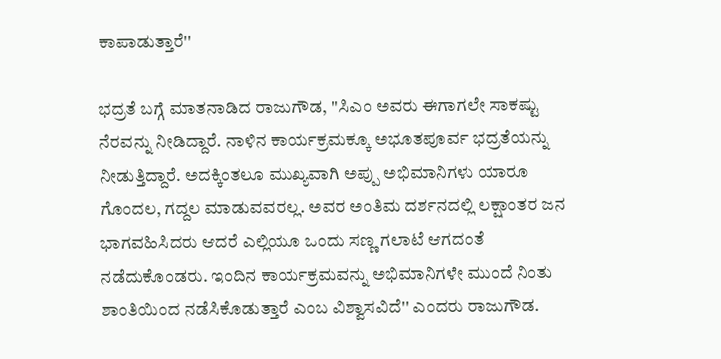ಕಾಪಾಡುತ್ತಾರೆ''

ಭದ್ರತೆ ಬಗ್ಗೆ ಮಾತನಾಡಿದ ರಾಜುಗೌಡ, ''ಸಿಎಂ ಅವರು ಈಗಾಗಲೇ ಸಾಕಷ್ಟು ನೆರವನ್ನು ನೀಡಿದ್ದಾರೆ. ನಾಳಿನ ಕಾರ್ಯಕ್ರಮಕ್ಕೂ ಅಭೂತಪೂರ್ವ ಭದ್ರತೆಯನ್ನು ನೀಡುತ್ತಿದ್ದಾರೆ. ಅದಕ್ಕಿಂತಲೂ ಮುಖ್ಯವಾಗಿ ಅಪ್ಪು ಅಭಿಮಾನಿಗಳು ಯಾರೂ ಗೊಂದಲ, ಗದ್ದಲ ಮಾಡುವವರಲ್ಲ. ಅವರ ಅಂತಿಮ ದರ್ಶನದಲ್ಲಿ ಲಕ್ಷಾಂತರ ಜನ ಭಾಗವಹಿಸಿದರು ಆದರೆ ಎಲ್ಲಿಯೂ ಒಂದು ಸಣ್ಣ ಗಲಾಟೆ ಆಗದಂತೆ ನಡೆದುಕೊಂಡರು. ಇಂದಿನ ಕಾರ್ಯಕ್ರಮವನ್ನು ಅಭಿಮಾನಿಗಳೇ ಮುಂದೆ ನಿಂತು ಶಾಂತಿಯಿಂದ ನಡೆಸಿಕೊಡುತ್ತಾರೆ ಎಂಬ ವಿಶ್ವಾಸವಿದೆ'' ಎಂದರು ರಾಜುಗೌಡ.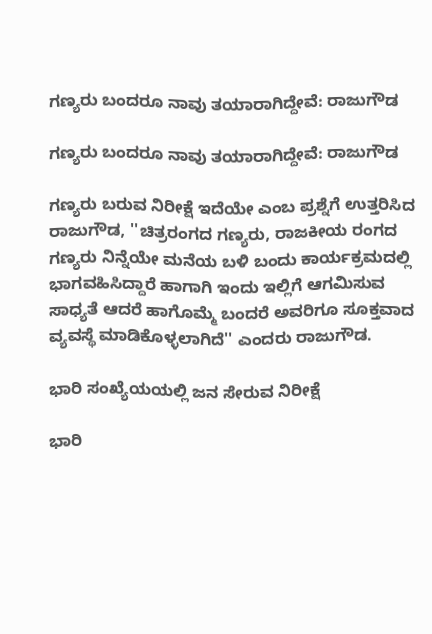ಗಣ್ಯರು ಬಂದರೂ ನಾವು ತಯಾರಾಗಿದ್ದೇವೆ: ರಾಜುಗೌಡ

ಗಣ್ಯರು ಬಂದರೂ ನಾವು ತಯಾರಾಗಿದ್ದೇವೆ: ರಾಜುಗೌಡ

ಗಣ್ಯರು ಬರುವ ನಿರೀಕ್ಷೆ ಇದೆಯೇ ಎಂಬ ಪ್ರಶ್ನೆಗೆ ಉತ್ತರಿಸಿದ ರಾಜುಗೌಡ, ''ಚಿತ್ರರಂಗದ ಗಣ್ಯರು, ರಾಜಕೀಯ ರಂಗದ ಗಣ್ಯರು ನಿನ್ನೆಯೇ ಮನೆಯ ಬಳಿ ಬಂದು ಕಾರ್ಯಕ್ರಮದಲ್ಲಿ ಭಾಗವಹಿಸಿದ್ದಾರೆ ಹಾಗಾಗಿ ಇಂದು ಇಲ್ಲಿಗೆ ಆಗಮಿಸುವ ಸಾಧ್ಯತೆ ಆದರೆ ಹಾಗೊಮ್ಮೆ ಬಂದರೆ ಅವರಿಗೂ ಸೂಕ್ತವಾದ ವ್ಯವಸ್ಥೆ ಮಾಡಿಕೊಳ್ಳಲಾಗಿದೆ'' ಎಂದರು ರಾಜುಗೌಡ.

ಭಾರಿ ಸಂಖ್ಯೆಯಯಲ್ಲಿ ಜನ ಸೇರುವ ನಿರೀಕ್ಷೆ

ಭಾರಿ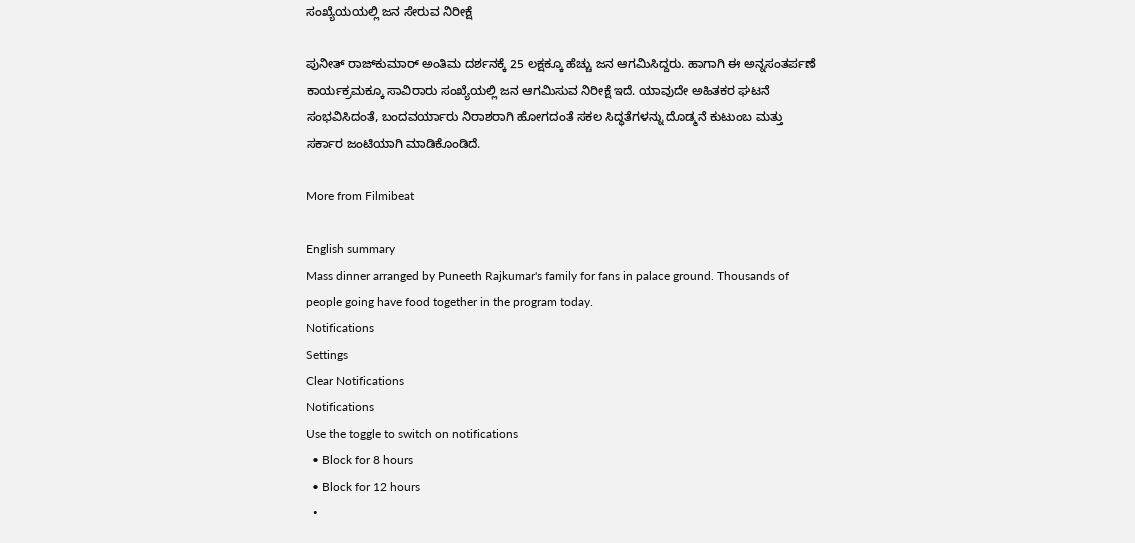ಸಂಖ್ಯೆಯಯಲ್ಲಿ ಜನ ಸೇರುವ ನಿರೀಕ್ಷೆ

ಪುನೀತ್ ರಾಜ್‌ಕುಮಾರ್ ಅಂತಿಮ ದರ್ಶನಕ್ಕೆ 25 ಲಕ್ಷಕ್ಕೂ ಹೆಚ್ಚು ಜನ ಆಗಮಿಸಿದ್ದರು. ಹಾಗಾಗಿ ಈ ಅನ್ನಸಂತರ್ಪಣೆ ಕಾರ್ಯಕ್ರಮಕ್ಕೂ ಸಾವಿರಾರು ಸಂಖ್ಯೆಯಲ್ಲಿ ಜನ ಆಗಮಿಸುವ ನಿರೀಕ್ಷೆ ಇದೆ. ಯಾವುದೇ ಅಹಿತಕರ ಘಟನೆ ಸಂಭವಿಸಿದಂತೆ, ಬಂದವರ್ಯಾರು ನಿರಾಶರಾಗಿ ಹೋಗದಂತೆ ಸಕಲ ಸಿದ್ಧತೆಗಳನ್ನು ದೊಡ್ಮನೆ ಕುಟುಂಬ ಮತ್ತು ಸರ್ಕಾರ ಜಂಟಿಯಾಗಿ ಮಾಡಿಕೊಂಡಿದೆ.

More from Filmibeat

English summary
Mass dinner arranged by Puneeth Rajkumar's family for fans in palace ground. Thousands of people going have food together in the program today.
Notifications
Settings
Clear Notifications
Notifications
Use the toggle to switch on notifications
  • Block for 8 hours
  • Block for 12 hours
  •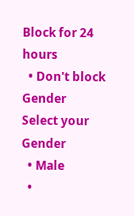Block for 24 hours
  • Don't block
Gender
Select your Gender
  • Male
  •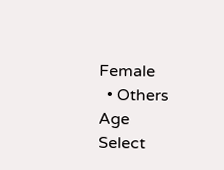Female
  • Others
Age
Select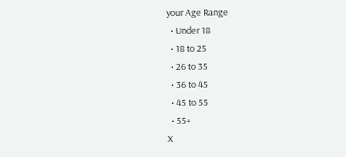your Age Range
  • Under 18
  • 18 to 25
  • 26 to 35
  • 36 to 45
  • 45 to 55
  • 55+
X